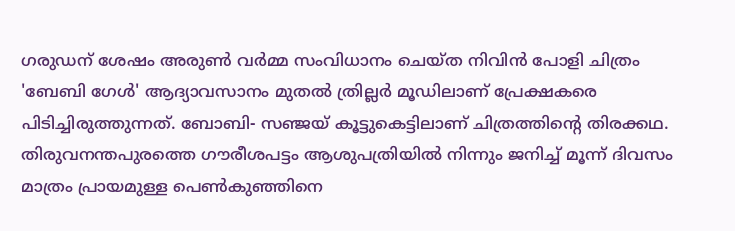ഗരുഡന് ശേഷം അരുൺ വർമ്മ സംവിധാനം ചെയ്ത നിവിൻ പോളി ചിത്രം 'ബേബി ഗേൾ' ആദ്യാവസാനം മുതൽ ത്രില്ലർ മൂഡിലാണ് പ്രേക്ഷകരെ പിടിച്ചിരുത്തുന്നത്. ബോബി- സഞ്ജയ് കൂട്ടുകെട്ടിലാണ് ചിത്രത്തിന്റെ തിരക്കഥ. തിരുവനന്തപുരത്തെ ഗൗരീശപട്ടം ആശുപത്രിയിൽ നിന്നും ജനിച്ച് മൂന്ന് ദിവസം മാത്രം പ്രായമുള്ള പെൺകുഞ്ഞിനെ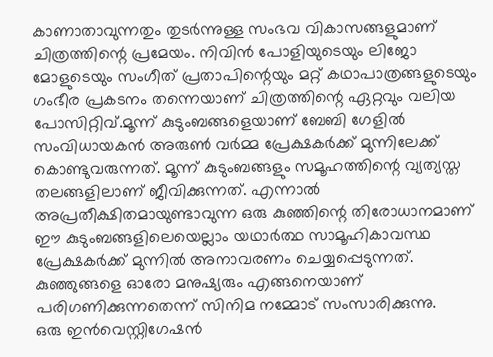കാണാതാവുന്നതും തുടർന്നുള്ള സംഭവ വികാസങ്ങളുമാണ് ചിത്രത്തിന്റെ പ്രമേയം. നിവിൻ പോളിയുടെയും ലിജോ മോളുടെയും സംഗീത് പ്രതാപിന്റെയും മറ്റ് കഥാപാത്രങ്ങളുടെയും ഗംഭീര പ്രകടനം തന്നെയാണ് ചിത്രത്തിന്റെ ഏറ്റവും വലിയ പോസിറ്റിവ്.മൂന്ന് കുടുംബങ്ങളെയാണ് ബേബി ഗേളിൽ സംവിധായകൻ അരുൺ വർമ്മ പ്രേക്ഷകർക്ക് മുന്നിലേക്ക് കൊണ്ടുവരുന്നത്. മൂന്ന് കുടുംബങ്ങളും സമൂഹത്തിന്റെ വ്യത്യസ്ത തലങ്ങളിലാണ് ജീവിക്കുന്നത്. എന്നാൽ അപ്രതീക്ഷിതമായുണ്ടാവുന്ന ഒരു കുഞ്ഞിന്റെ തിരോധാനമാണ് ഈ കുടുംബങ്ങളിലെയെല്ലാം യഥാർത്ഥ സാമൂഹികാവസ്ഥ പ്രേക്ഷകർക്ക് മുന്നിൽ അനാവരണം ചെയ്യപ്പെടുന്നത്. കുഞ്ഞുങ്ങളെ ഓരോ മനുഷ്യരും എങ്ങനെയാണ് പരിഗണിക്കുന്നതെന്ന് സിനിമ നമ്മോട് സംസാരിക്കുന്നു.
ഒരു ഇൻവെസ്റ്റിഗേഷൻ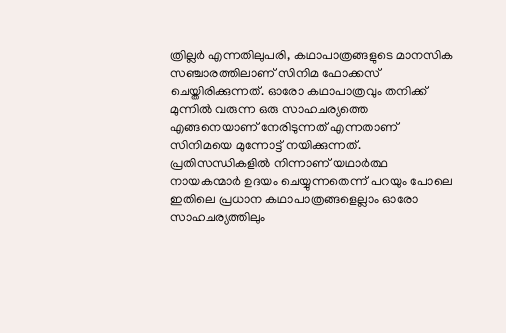ത്രില്ലർ എന്നതിലുപരി, കഥാപാത്രങ്ങളുടെ മാനസിക സഞ്ചാരത്തിലാണ് സിനിമ ഫോക്കസ് ചെയ്തിരിക്കുന്നത്. ഓരോ കഥാപാത്രവും തനിക്ക് മുന്നിൽ വരുന്ന ഒരു സാഹചര്യത്തെ എങ്ങനെയാണ് നേരിടുന്നത് എന്നതാണ് സിനിമയെ മുന്നോട്ട് നയിക്കുന്നത്. പ്രതിസന്ധികളിൽ നിന്നാണ് യഥാർത്ഥ നായകന്മാർ ഉദയം ചെയ്യുന്നതെന്ന് പറയും പോലെ ഇതിലെ പ്രധാന കഥാപാത്രങ്ങളെല്ലാം ഓരോ സാഹചര്യത്തിലും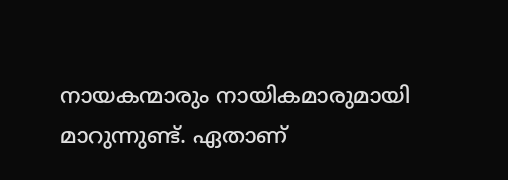നായകന്മാരും നായികമാരുമായി മാറുന്നുണ്ട്. ഏതാണ്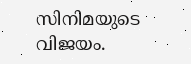സിനിമയുടെ വിജയം.